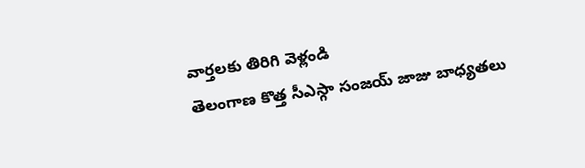వార్తలకు తిరిగి వెళ్లండి
తెలంగాణ కొత్త సీఎస్గా సంజయ్ జాజు బాధ్యతలు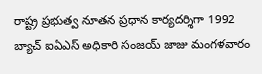రాష్ట్ర ప్రభుత్వ నూతన ప్రధాన కార్యదర్శిగా 1992 బ్యాచ్ ఐఏఎస్ అధికారి సంజయ్ జాజు మంగళవారం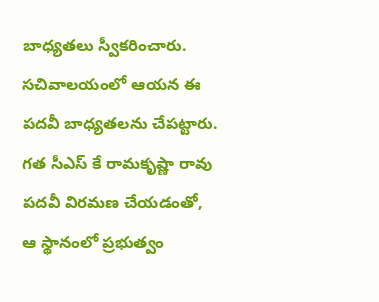బాధ్యతలు స్వీకరించారు. సచివాలయంలో ఆయన ఈ పదవీ బాధ్యతలను చేపట్టారు.
గత సీఎస్ కే రామకృష్ణా రావు పదవీ విరమణ చేయడంతో, ఆ స్థానంలో ప్రభుత్వం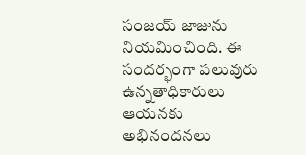సంజయ్ జాజును నియమించింది. ఈ సందర్భంగా పలువురు ఉన్నతాధికారులు ఆయనకు అభినందనలు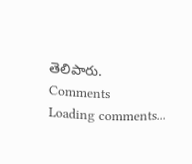తెలిపారు.
Comments
Loading comments...